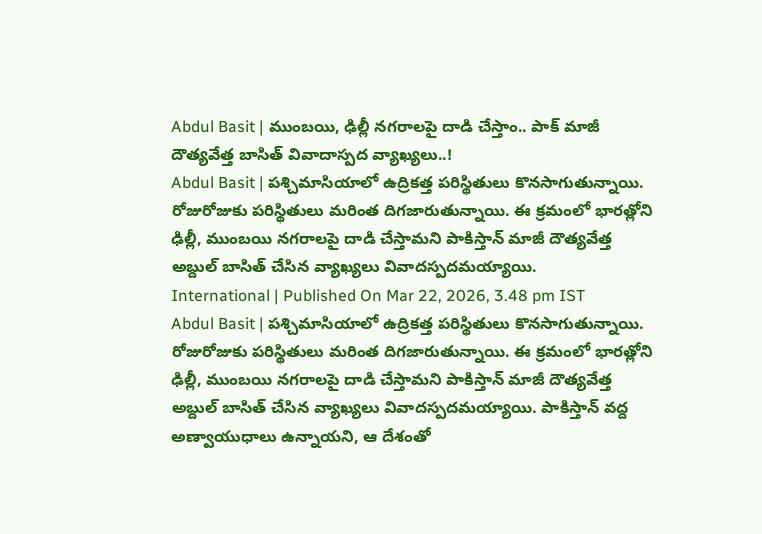Abdul Basit | ముంబయి, ఢిల్లీ నగరాలపై దాడి చేస్తాం.. పాక్ మాజీ దౌత్యవేత్త బాసిత్ వివాదాస్పద వ్యాఖ్యలు..!
Abdul Basit | పశ్చిమాసియాలో ఉద్రికత్త పరిస్థితులు కొనసాగుతున్నాయి. రోజురోజుకు పరిస్థితులు మరింత దిగజారుతున్నాయి. ఈ క్రమంలో భారత్లోని ఢిల్లీ, ముంబయి నగరాలపై దాడి చేస్తామని పాకిస్తాన్ మాజీ దౌత్యవేత్త అబ్దుల్ బాసిత్ చేసిన వ్యాఖ్యలు వివాదస్పదమయ్యాయి.
International | Published On Mar 22, 2026, 3.48 pm IST
Abdul Basit | పశ్చిమాసియాలో ఉద్రికత్త పరిస్థితులు కొనసాగుతున్నాయి. రోజురోజుకు పరిస్థితులు మరింత దిగజారుతున్నాయి. ఈ క్రమంలో భారత్లోని ఢిల్లీ, ముంబయి నగరాలపై దాడి చేస్తామని పాకిస్తాన్ మాజీ దౌత్యవేత్త అబ్దుల్ బాసిత్ చేసిన వ్యాఖ్యలు వివాదస్పదమయ్యాయి. పాకిస్తాన్ వద్ద అణ్వాయుధాలు ఉన్నాయని, ఆ దేశంతో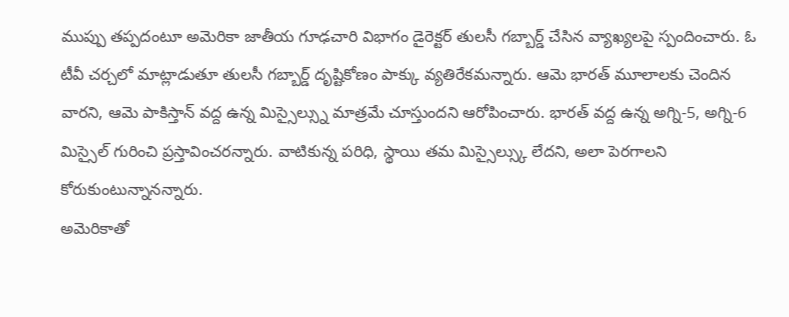ముప్పు తప్పదంటూ అమెరికా జాతీయ గూఢచారి విభాగం డైరెక్టర్ తులసీ గబ్బార్డ్ చేసిన వ్యాఖ్యలపై స్పందించారు. ఓ టీవీ చర్చలో మాట్లాడుతూ తులసీ గబ్బార్డ్ దృష్టికోణం పాక్కు వ్యతిరేకమన్నారు. ఆమె భారత్ మూలాలకు చెందిన వారని, ఆమె పాకిస్తాన్ వద్ద ఉన్న మిస్సైల్స్ను మాత్రమే చూస్తుందని ఆరోపించారు. భారత్ వద్ద ఉన్న అగ్ని-5, అగ్ని-6 మిస్సైల్ గురించి ప్రస్తావించరన్నారు. వాటికున్న పరిధి, స్థాయి తమ మిస్సైల్స్కు లేదని, అలా పెరగాలని కోరుకుంటున్నానన్నారు.
అమెరికాతో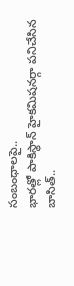సంబంధాలపై..
భారత్లో పాకిస్థాన్ హైకమిషనర్గా పనిచేసిన బాసిత్..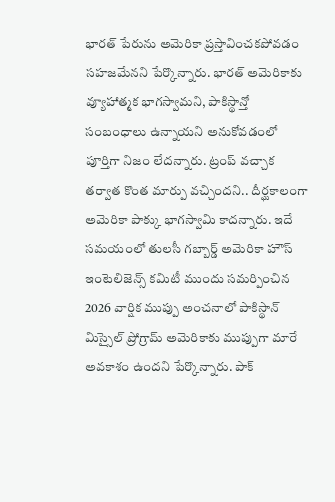భారత్ పేరును అమెరికా ప్రస్తావించకపోవడం సహజమేనని పేర్కొన్నారు. భారత్ అమెరికాకు వ్యూహాత్మక భాగస్వామని, పాకిస్థాన్తో సంబంధాలు ఉన్నాయని అనుకోవడంలో పూర్తిగా నిజం లేదన్నారు. ట్రంప్ వచ్చాక తర్వాత కొంత మార్పు వచ్చిందని.. దీర్ఘకాలంగా అమెరికా పాక్కు భాగస్వామి కాదన్నారు. ఇదే సమయంలో తులసీ గబ్బార్డ్ అమెరికా హౌస్ ఇంటెలిజెన్స్ కమిటీ ముందు సమర్పించిన 2026 వార్షిక ముప్పు అంచనాలో పాకిస్థాన్ మిస్సైల్ ప్రోగ్రామ్ అమెరికాకు ముప్పుగా మారే అవకాశం ఉందని పేర్కొన్నారు. పాక్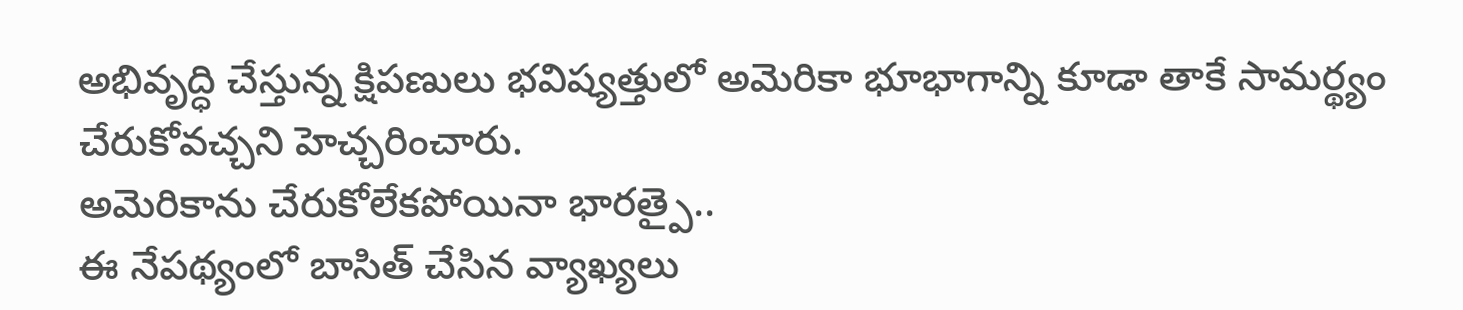అభివృద్ధి చేస్తున్న క్షిపణులు భవిష్యత్తులో అమెరికా భూభాగాన్ని కూడా తాకే సామర్థ్యం చేరుకోవచ్చని హెచ్చరించారు.
అమెరికాను చేరుకోలేకపోయినా భారత్పై..
ఈ నేపథ్యంలో బాసిత్ చేసిన వ్యాఖ్యలు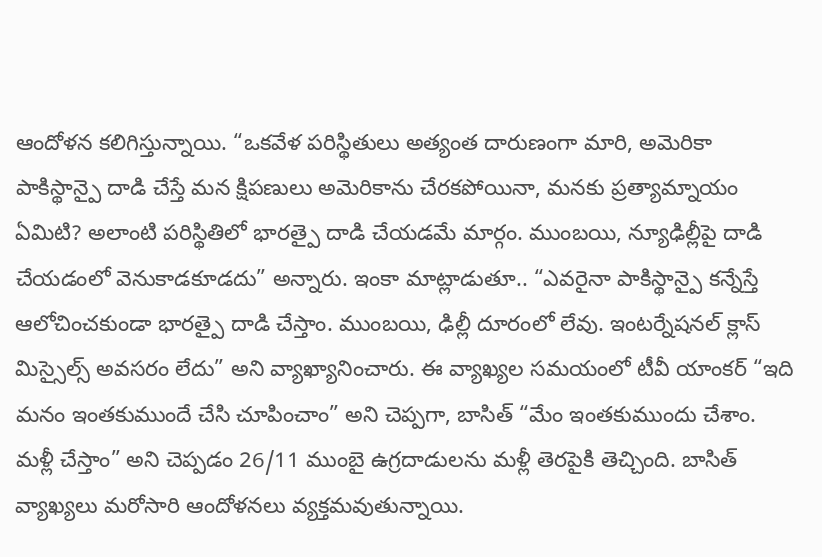ఆందోళన కలిగిస్తున్నాయి. “ఒకవేళ పరిస్థితులు అత్యంత దారుణంగా మారి, అమెరికా పాకిస్థాన్పై దాడి చేస్తే మన క్షిపణులు అమెరికాను చేరకపోయినా, మనకు ప్రత్యామ్నాయం ఏమిటి? అలాంటి పరిస్థితిలో భారత్పై దాడి చేయడమే మార్గం. ముంబయి, న్యూఢిల్లీపై దాడి చేయడంలో వెనుకాడకూడదు” అన్నారు. ఇంకా మాట్లాడుతూ.. “ఎవరైనా పాకిస్థాన్పై కన్నేస్తే ఆలోచించకుండా భారత్పై దాడి చేస్తాం. ముంబయి, ఢిల్లీ దూరంలో లేవు. ఇంటర్నేషనల్ క్లాస్ మిస్సైల్స్ అవసరం లేదు” అని వ్యాఖ్యానించారు. ఈ వ్యాఖ్యల సమయంలో టీవీ యాంకర్ “ఇది మనం ఇంతకుముందే చేసి చూపించాం” అని చెప్పగా, బాసిత్ “మేం ఇంతకుముందు చేశాం. మళ్లీ చేస్తాం” అని చెప్పడం 26/11 ముంబై ఉగ్రదాడులను మళ్లీ తెరపైకి తెచ్చింది. బాసిత్ వ్యాఖ్యలు మరోసారి ఆందోళనలు వ్యక్తమవుతున్నాయి.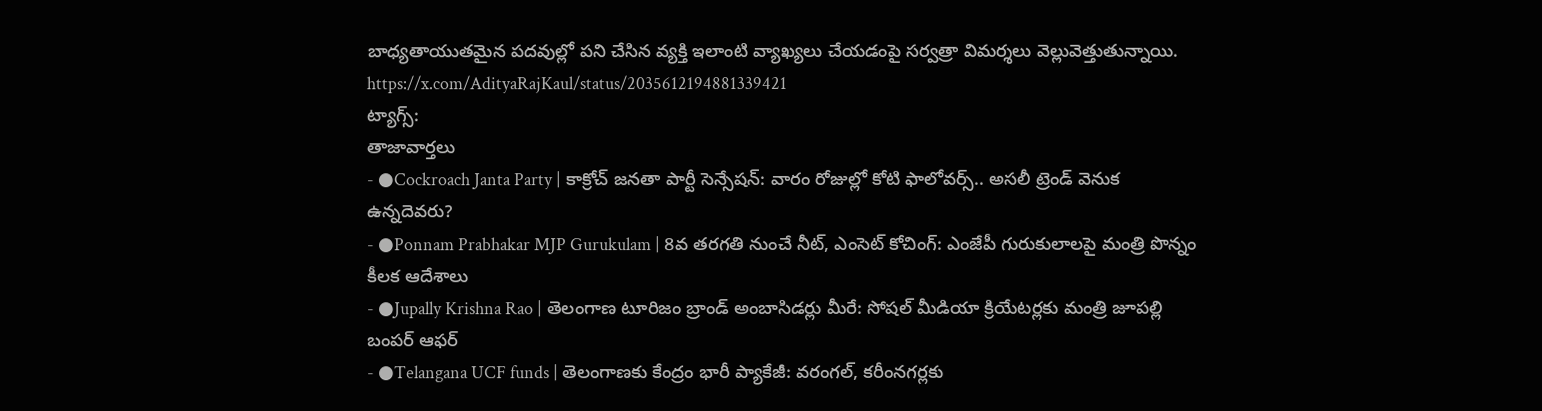బాధ్యతాయుతమైన పదవుల్లో పని చేసిన వ్యక్తి ఇలాంటి వ్యాఖ్యలు చేయడంపై సర్వత్రా విమర్శలు వెల్లువెత్తుతున్నాయి.
https://x.com/AdityaRajKaul/status/2035612194881339421
ట్యాగ్స్:
తాజావార్తలు
- ●Cockroach Janta Party | కాక్రోచ్ జనతా పార్టీ సెన్సేషన్: వారం రోజుల్లో కోటి ఫాలోవర్స్.. అసలీ ట్రెండ్ వెనుక ఉన్నదెవరు?
- ●Ponnam Prabhakar MJP Gurukulam | 8వ తరగతి నుంచే నీట్, ఎంసెట్ కోచింగ్: ఎంజేపీ గురుకులాలపై మంత్రి పొన్నం కీలక ఆదేశాలు
- ●Jupally Krishna Rao | తెలంగాణ టూరిజం బ్రాండ్ అంబాసిడర్లు మీరే: సోషల్ మీడియా క్రియేటర్లకు మంత్రి జూపల్లి బంపర్ ఆఫర్
- ●Telangana UCF funds | తెలంగాణకు కేంద్రం భారీ ప్యాకేజీ: వరంగల్, కరీంనగర్లకు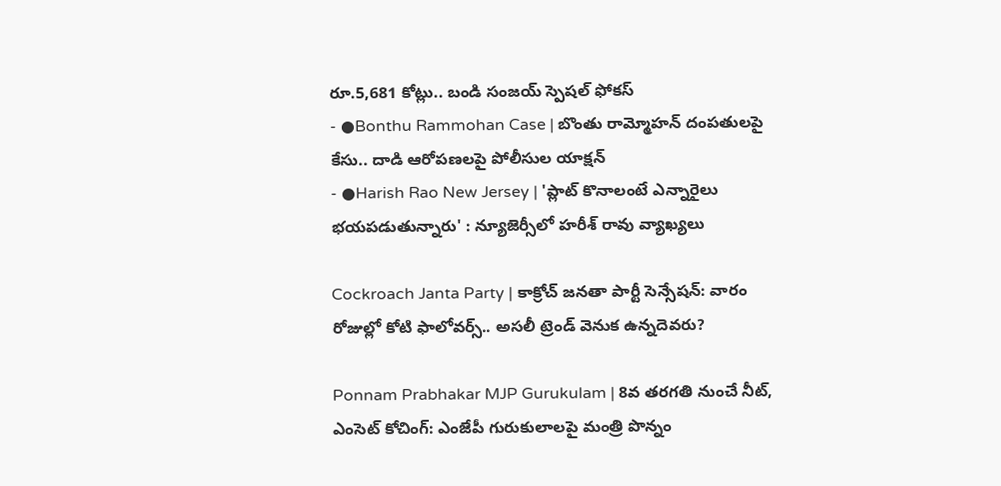రూ.5,681 కోట్లు.. బండి సంజయ్ స్పెషల్ ఫోకస్
- ●Bonthu Rammohan Case | బొంతు రామ్మోహన్ దంపతులపై కేసు.. దాడి ఆరోపణలపై పోలీసుల యాక్షన్
- ●Harish Rao New Jersey | 'ప్లాట్ కొనాలంటే ఎన్నారైలు భయపడుతున్నారు' : న్యూజెర్సీలో హరీశ్ రావు వ్యాఖ్యలు

Cockroach Janta Party | కాక్రోచ్ జనతా పార్టీ సెన్సేషన్: వారం రోజుల్లో కోటి ఫాలోవర్స్.. అసలీ ట్రెండ్ వెనుక ఉన్నదెవరు?

Ponnam Prabhakar MJP Gurukulam | 8వ తరగతి నుంచే నీట్, ఎంసెట్ కోచింగ్: ఎంజేపీ గురుకులాలపై మంత్రి పొన్నం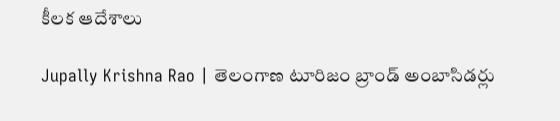కీలక ఆదేశాలు

Jupally Krishna Rao | తెలంగాణ టూరిజం బ్రాండ్ అంబాసిడర్లు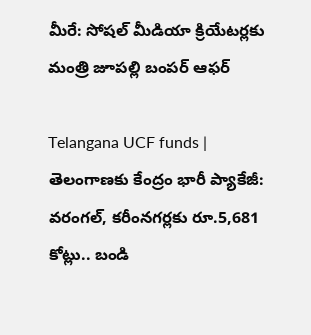మీరే: సోషల్ మీడియా క్రియేటర్లకు మంత్రి జూపల్లి బంపర్ ఆఫర్

Telangana UCF funds | తెలంగాణకు కేంద్రం భారీ ప్యాకేజీ: వరంగల్, కరీంనగర్లకు రూ.5,681 కోట్లు.. బండి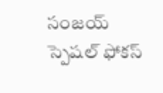సంజయ్ స్పెషల్ ఫోకస్